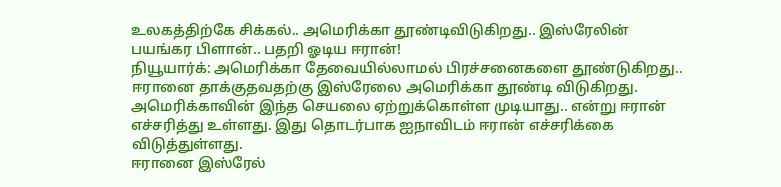உலகத்திற்கே சிக்கல்.. அமெரிக்கா தூண்டிவிடுகிறது.. இஸ்ரேலின் பயங்கர பிளான்.. பதறி ஓடிய ஈரான்!
நியூயார்க்: அமெரிக்கா தேவையில்லாமல் பிரச்சனைகளை தூண்டுகிறது.. ஈரானை தாக்குதவதற்கு இஸ்ரேலை அமெரிக்கா தூண்டி விடுகிறது. அமெரிக்காவின் இந்த செயலை ஏற்றுக்கொள்ள முடியாது.. என்று ஈரான் எச்சரித்து உள்ளது. இது தொடர்பாக ஐநாவிடம் ஈரான் எச்சரிக்கை விடுத்துள்ளது.
ஈரானை இஸ்ரேல்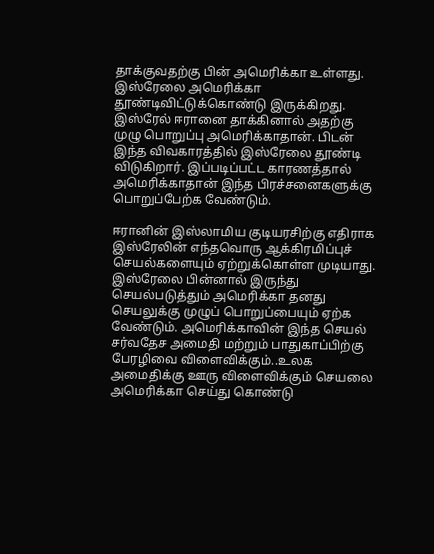தாக்குவதற்கு பின் அமெரிக்கா உள்ளது. இஸ்ரேலை அமெரிக்கா தூண்டிவிட்டுக்கொண்டு இருக்கிறது. இஸ்ரேல் ஈரானை தாக்கினால் அதற்கு முழு பொறுப்பு அமெரிக்காதான். பிடன் இந்த விவகாரத்தில் இஸ்ரேலை தூண்டி விடுகிறார். இப்படிப்பட்ட காரணத்தால் அமெரிக்காதான் இந்த பிரச்சனைகளுக்கு பொறுப்பேற்க வேண்டும்.

ஈரானின் இஸ்லாமிய குடியரசிற்கு எதிராக இஸ்ரேலின் எந்தவொரு ஆக்கிரமிப்புச் செயல்களையும் ஏற்றுக்கொள்ள முடியாது. இஸ்ரேலை பின்னால் இருந்து செயல்படுத்தும் அமெரிக்கா தனது செயலுக்கு முழுப் பொறுப்பையும் ஏற்க வேண்டும். அமெரிக்காவின் இந்த செயல் சர்வதேச அமைதி மற்றும் பாதுகாப்பிற்கு பேரழிவை விளைவிக்கும்..உலக அமைதிக்கு ஊரு விளைவிக்கும் செயலை அமெரிக்கா செய்து கொண்டு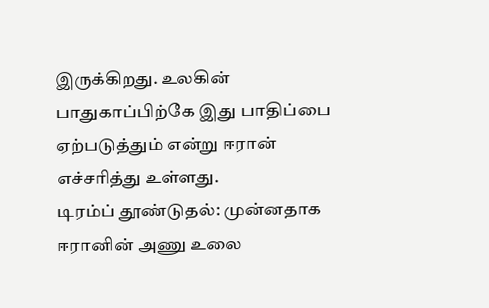இருக்கிறது. உலகின் பாதுகாப்பிற்கே இது பாதிப்பை ஏற்படுத்தும் என்று ஈரான் எச்சரித்து உள்ளது.
டிரம்ப் தூண்டுதல்: முன்னதாக ஈரானின் அணு உலை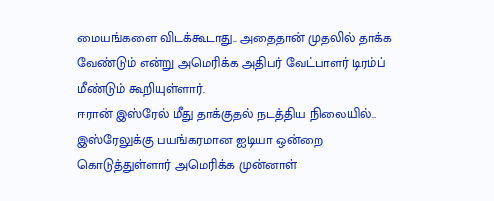மையங்களை விடக்கூடாது.. அதைதான் முதலில் தாக்க வேண்டும் என்று அமெரிக்க அதிபர் வேட்பாளர் டிரம்ப் மீண்டும் கூறியுள்ளார்.
ஈரான் இஸ்ரேல் மீது தாக்குதல் நடத்திய நிலையில்.. இஸ்ரேலுக்கு பயங்கரமான ஐடியா ஒன்றை கொடுத்துள்ளார் அமெரிக்க முன்னாள்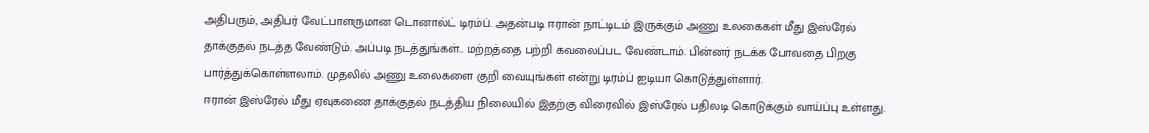அதிபரும், அதிபர் வேட்பாளருமான டொனால்ட் டிரம்ப். அதன்படி ஈரான் நாட்டிடம் இருக்கும் அணு உலகைகள் மீது இஸ்ரேல் தாக்குதல் நடத்த வேண்டும். அப்படி நடத்துங்கள்.. மற்றத்தை பற்றி கவலைப்பட வேண்டாம். பின்னர் நடக்க போவதை பிறகு பார்த்துக்கொள்ளலாம். முதலில் அணு உலைகளை குறி வையுங்கள் என்று டிரம்ப் ஐடியா கொடுத்துள்ளார்.
ஈரான் இஸ்ரேல் மீது ஏவுகணை தாக்குதல் நடத்திய நிலையில் இதற்கு விரைவில் இஸ்ரேல் பதிலடி கொடுக்கும் வாய்ப்பு உள்ளது.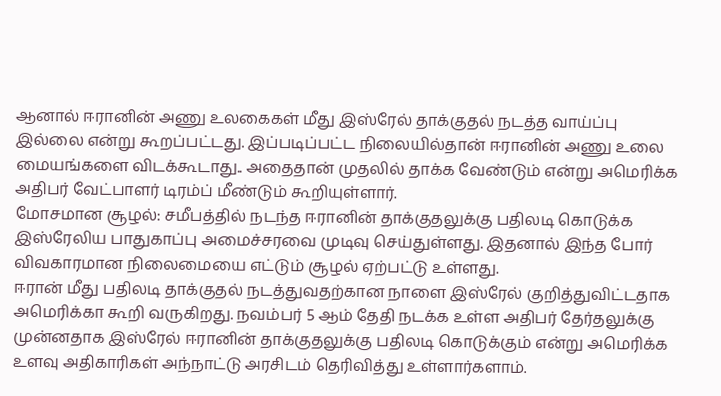ஆனால் ஈரானின் அணு உலகைகள் மீது இஸ்ரேல் தாக்குதல் நடத்த வாய்ப்பு இல்லை என்று கூறப்பட்டது. இப்படிப்பட்ட நிலையில்தான் ஈரானின் அணு உலை மையங்களை விடக்கூடாது.. அதைதான் முதலில் தாக்க வேண்டும் என்று அமெரிக்க அதிபர் வேட்பாளர் டிரம்ப் மீண்டும் கூறியுள்ளார்.
மோசமான சூழல்: சமீபத்தில் நடந்த ஈரானின் தாக்குதலுக்கு பதிலடி கொடுக்க இஸ்ரேலிய பாதுகாப்பு அமைச்சரவை முடிவு செய்துள்ளது. இதனால் இந்த போர் விவகாரமான நிலைமையை எட்டும் சூழல் ஏற்பட்டு உள்ளது.
ஈரான் மீது பதிலடி தாக்குதல் நடத்துவதற்கான நாளை இஸ்ரேல் குறித்துவிட்டதாக அமெரிக்கா கூறி வருகிறது. நவம்பர் 5 ஆம் தேதி நடக்க உள்ள அதிபர் தேர்தலுக்கு முன்னதாக இஸ்ரேல் ஈரானின் தாக்குதலுக்கு பதிலடி கொடுக்கும் என்று அமெரிக்க உளவு அதிகாரிகள் அந்நாட்டு அரசிடம் தெரிவித்து உள்ளார்களாம்.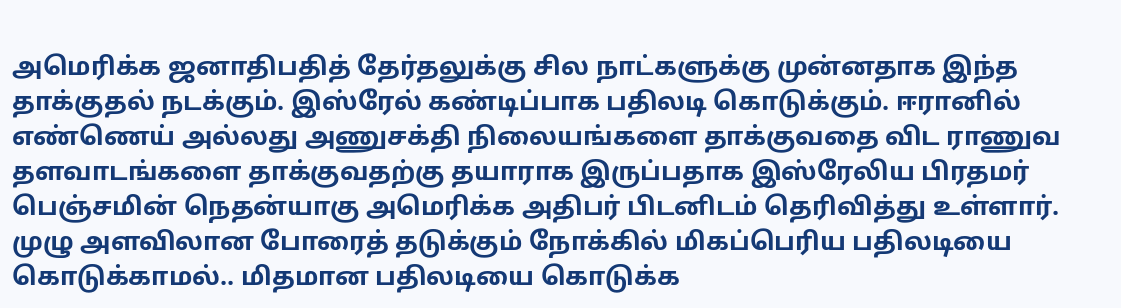அமெரிக்க ஜனாதிபதித் தேர்தலுக்கு சில நாட்களுக்கு முன்னதாக இந்த தாக்குதல் நடக்கும். இஸ்ரேல் கண்டிப்பாக பதிலடி கொடுக்கும். ஈரானில் எண்ணெய் அல்லது அணுசக்தி நிலையங்களை தாக்குவதை விட ராணுவ தளவாடங்களை தாக்குவதற்கு தயாராக இருப்பதாக இஸ்ரேலிய பிரதமர் பெஞ்சமின் நெதன்யாகு அமெரிக்க அதிபர் பிடனிடம் தெரிவித்து உள்ளார். முழு அளவிலான போரைத் தடுக்கும் நோக்கில் மிகப்பெரிய பதிலடியை கொடுக்காமல்.. மிதமான பதிலடியை கொடுக்க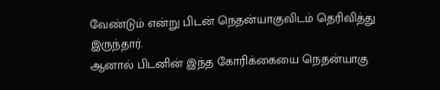வேண்டும் என்று பிடன் நெதன்யாகுவிடம் தெரிவித்து இருந்தார்.
ஆனால் பிடனின் இந்த கோரிக்கையை நெதன்யாகு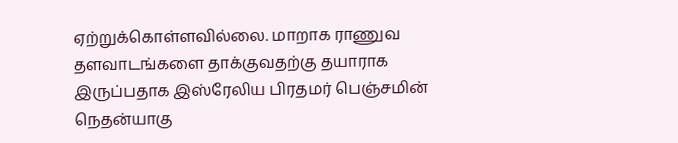ஏற்றுக்கொள்ளவில்லை. மாறாக ராணுவ தளவாடங்களை தாக்குவதற்கு தயாராக இருப்பதாக இஸ்ரேலிய பிரதமர் பெஞ்சமின் நெதன்யாகு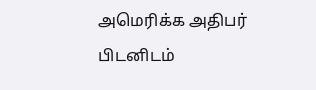அமெரிக்க அதிபர் பிடனிடம்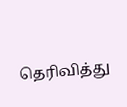தெரிவித்து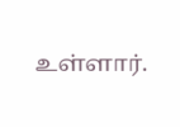உள்ளார்.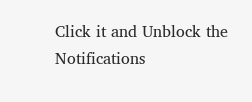Click it and Unblock the Notifications